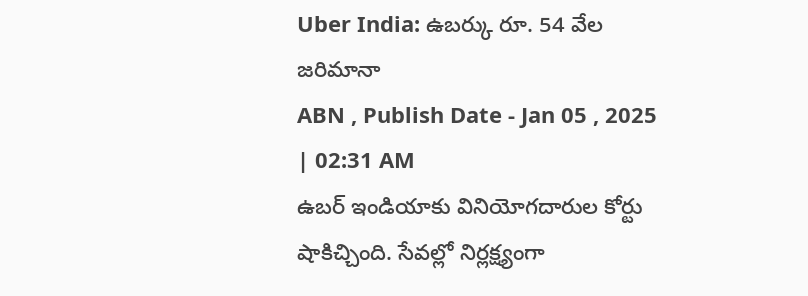Uber India: ఉబర్కు రూ. 54 వేల జరిమానా
ABN , Publish Date - Jan 05 , 2025 | 02:31 AM
ఉబర్ ఇండియాకు వినియోగదారుల కోర్టు షాకిచ్చింది. సేవల్లో నిర్లక్ష్యంగా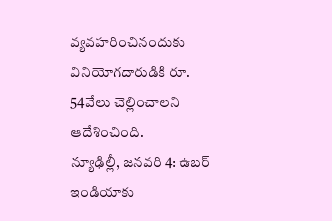వ్యవహరించినందుకు వినియోగదారుడికి రూ. 54వేలు చెల్లించాలని ఆదేశించింది.
న్యూఢిల్లీ, జనవరి 4: ఉబర్ ఇండియాకు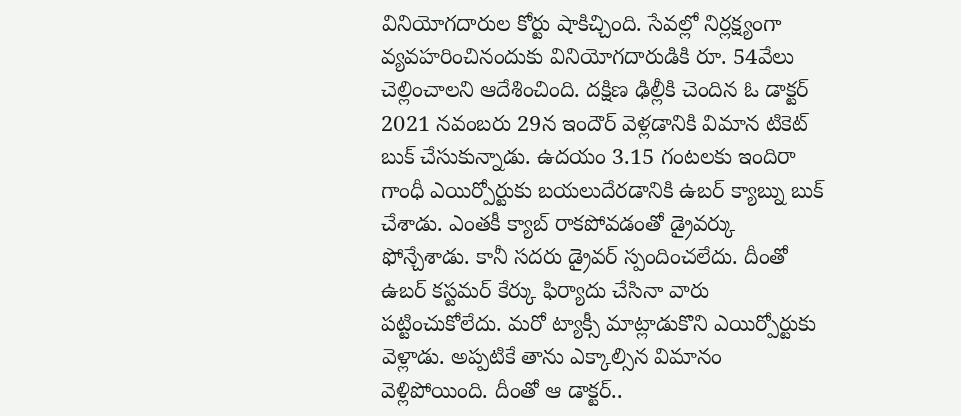వినియోగదారుల కోర్టు షాకిచ్చింది. సేవల్లో నిర్లక్ష్యంగా వ్యవహరించినందుకు వినియోగదారుడికి రూ. 54వేలు చెల్లించాలని ఆదేశించింది. దక్షిణ ఢిల్లీకి చెందిన ఓ డాక్టర్ 2021 నవంబరు 29న ఇందౌర్ వెళ్లడానికి విమాన టికెట్ బుక్ చేసుకున్నాడు. ఉదయం 3.15 గంటలకు ఇందిరా గాంధీ ఎయిర్పోర్టుకు బయలుదేరడానికి ఉబర్ క్యాబ్ను బుక్ చేశాడు. ఎంతకీ క్యాబ్ రాకపోవడంతో డ్రైవర్కు ఫోన్చేశాడు. కానీ సదరు డ్రైవర్ స్పందించలేదు. దీంతో ఉబర్ కస్టమర్ కేర్కు ఫిర్యాదు చేసినా వారు పట్టించుకోలేదు. మరో ట్యాక్సీ మాట్లాడుకొని ఎయిర్పోర్టుకు వెళ్లాడు. అప్పటికే తాను ఎక్కాల్సిన విమానం వెళ్లిపోయింది. దీంతో ఆ డాక్టర్..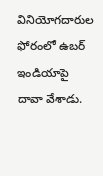వినియోగదారుల ఫోరంలో ఉబర్ ఇండియాపై దావా వేశాడు.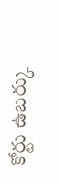కోర్టు ఉబర్కు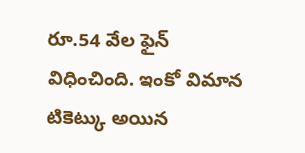రూ.54 వేల ఫైన్ విధించింది. ఇంకో విమాన టికెట్కు అయిన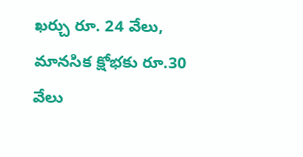ఖర్చు రూ. 24 వేలు, మానసిక క్షోభకు రూ.30 వేలు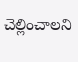చెల్లించాలని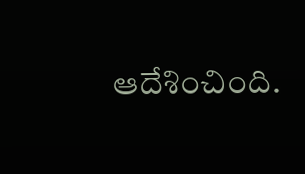ఆదేశించింది.